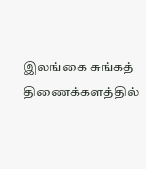இலங்கை சுங்கத் திணைக்களத்தில்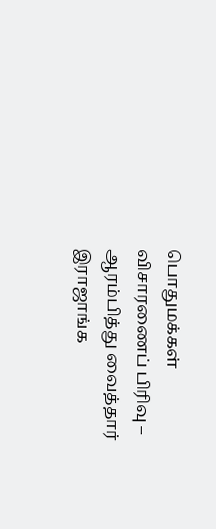பொதுமக்கள் விசாரணைப் பிரிவு – ஆரம்பித்து வைத்தார் இராஜாங்க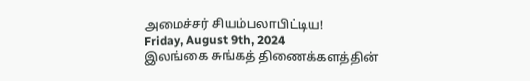அமைச்சர் சியம்பலாபிட்டிய!
Friday, August 9th, 2024
இலங்கை சுங்கத் திணைக்களத்தின்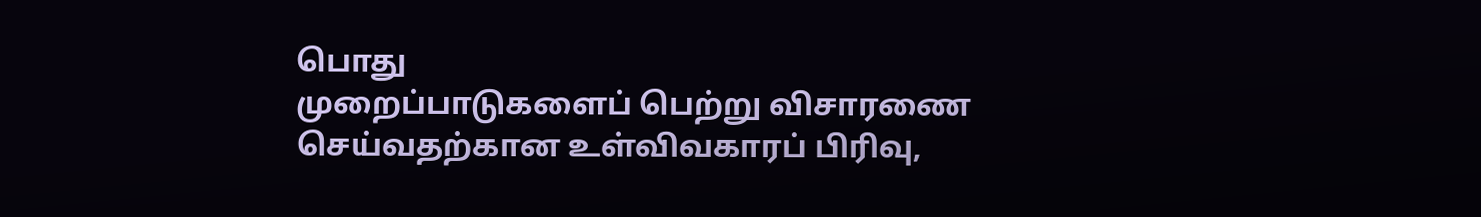பொது
முறைப்பாடுகளைப் பெற்று விசாரணை செய்வதற்கான உள்விவகாரப் பிரிவு,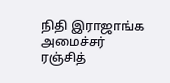நிதி இராஜாங்க அமைச்சர்
ரஞ்சித்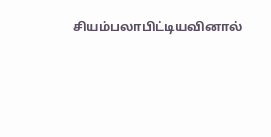சியம்பலாபிட்டியவினால்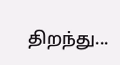திறந்து...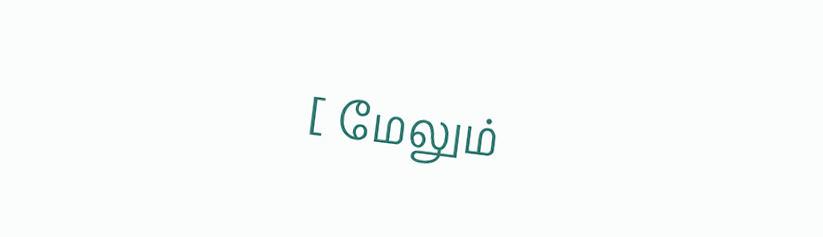[ மேலும்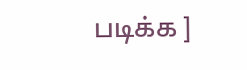படிக்க ]